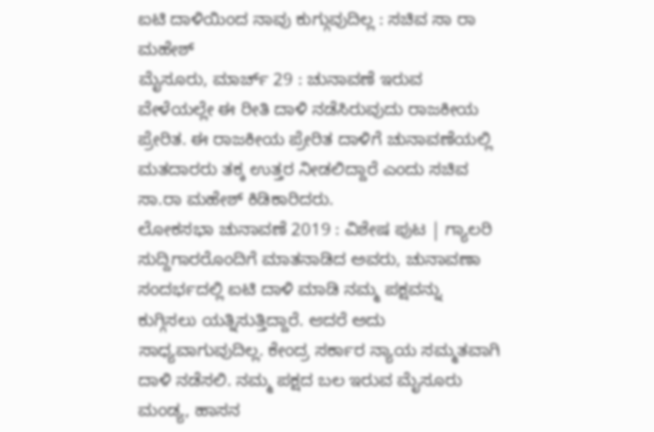ಐಟಿ ದಾಳಿಯಿಂದ ನಾವು ಕುಗ್ಗುವುದಿಲ್ಲ : ಸಚಿವ ಸಾ ರಾ ಮಹೇಶ್
ಮೈಸೂರು, ಮಾರ್ಚ್ 29 : ಚುನಾವಣೆ ಇರುವ ವೇಳೆಯಲ್ಲೇ ಈ ರೀತಿ ದಾಳಿ ನಡೆಸಿರುವುದು ರಾಜಕೀಯ ಪ್ರೇರಿತ. ಈ ರಾಜಕೀಯ ಪ್ರೇರಿತ ದಾಳಿಗೆ ಚುನಾವಣೆಯಲ್ಲಿ ಮತದಾರರು ತಕ್ಕ ಉತ್ತರ ನೀಡಲಿದ್ದಾರೆ ಎಂದು ಸಚಿವ ಸಾ.ರಾ ಮಹೇಶ್ ಕಿಡಿಕಾರಿದರು.
ಲೋಕಸಭಾ ಚುನಾವಣೆ 2019 : ವಿಶೇಷ ಪುಟ | ಗ್ಯಾಲರಿ
ಸುದ್ದಿಗಾರರೊಂದಿಗೆ ಮಾತನಾಡಿದ ಅವರು, ಚುನಾವಣಾ ಸಂದರ್ಭದಲ್ಲಿ ಐಟಿ ದಾಳಿ ಮಾಡಿ ನಮ್ಮ ಪಕ್ಷವನ್ನು ಕುಗ್ಗಿಸಲು ಯತ್ನಿಸುತ್ತಿದ್ದಾರೆ. ಆದರೆ ಅದು ಸಾಧ್ಯವಾಗುವುದಿಲ್ಲ. ಕೇಂದ್ರ ಸರ್ಕಾರ ನ್ಯಾಯ ಸಮ್ಮತವಾಗಿ ದಾಳಿ ನಡೆಸಲಿ. ನಮ್ಮ ಪಕ್ಷದ ಬಲ ಇರುವ ಮೈಸೂರು ಮಂಡ್ಯ, ಹಾಸನ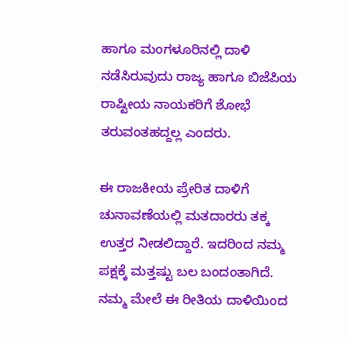ಹಾಗೂ ಮಂಗಳೂರಿನಲ್ಲಿ ದಾಳಿ ನಡೆಸಿರುವುದು ರಾಜ್ಯ ಹಾಗೂ ಬಿಜೆಪಿಯ ರಾಷ್ಟೀಯ ನಾಯಕರಿಗೆ ಶೋಭೆ ತರುವಂತಹದ್ದಲ್ಲ ಎಂದರು.

ಈ ರಾಜಕೀಯ ಪ್ರೇರಿತ ದಾಳಿಗೆ ಚುನಾವಣೆಯಲ್ಲಿ ಮತದಾರರು ತಕ್ಕ ಉತ್ತರ ನೀಡಲಿದ್ದಾರೆ. ಇದರಿಂದ ನಮ್ಮ ಪಕ್ಷಕ್ಕೆ ಮತ್ತಷ್ಟು ಬಲ ಬಂದಂತಾಗಿದೆ. ನಮ್ಮ ಮೇಲೆ ಈ ರೀತಿಯ ದಾಳಿಯಿಂದ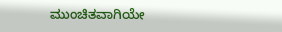ಮುಂಚಿತವಾಗಿಯೇ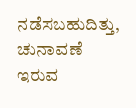ನಡೆಸಬಹುದಿತ್ತು, ಚುನಾವಣೆ ಇರುವ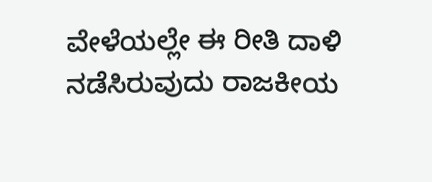ವೇಳೆಯಲ್ಲೇ ಈ ರೀತಿ ದಾಳಿ ನಡೆಸಿರುವುದು ರಾಜಕೀಯ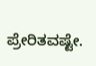ಪ್ರೇರಿತವಷ್ಟೇ.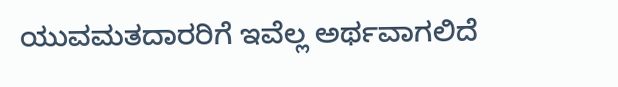ಯುವಮತದಾರರಿಗೆ ಇವೆಲ್ಲ ಅರ್ಥವಾಗಲಿದೆ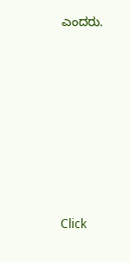ಎಂದರು.












Click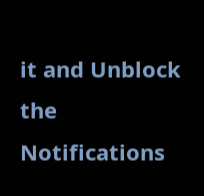it and Unblock the Notifications